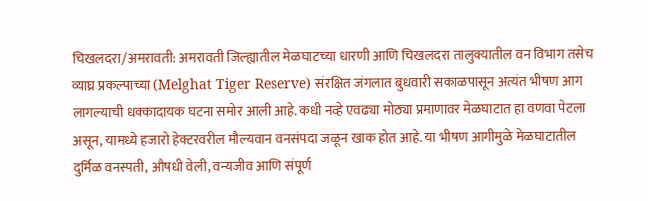चिखलदरा/अमरावती: अमरावती जिल्ह्यातील मेळघाटच्या धारणी आणि चिखलदरा तालुक्यातील वन विभाग तसेच व्याघ्र प्रकल्पाच्या (Melghat Tiger Reserve) संरक्षित जंगलात बुधवारी सकाळपासून अत्यंत भीषण आग लागल्याची धक्कादायक घटना समोर आली आहे. कधी नव्हे एवढ्या मोठ्या प्रमाणावर मेळघाटात हा वणवा पेटला असून, यामध्ये हजारो हेक्टरवरील मौल्यवान वनसंपदा जळून खाक होत आहे. या भीषण आगीमुळे मेळघाटातील दुर्मिळ वनस्पती, औषधी वेली, वन्यजीव आणि संपूर्ण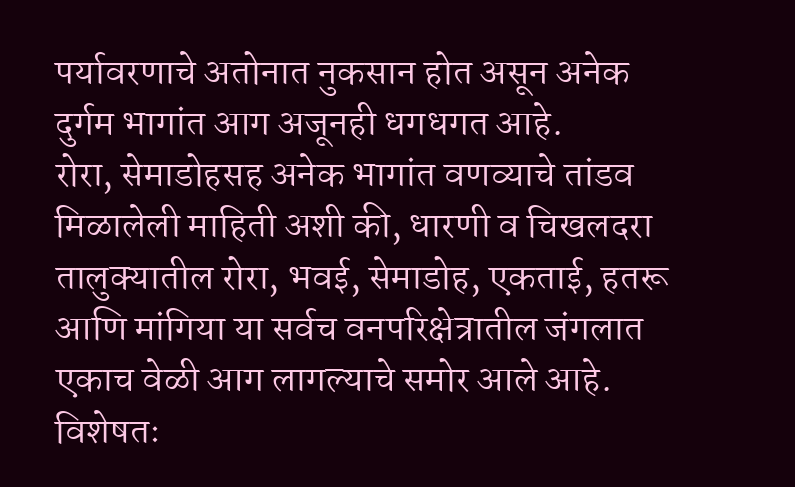पर्यावरणाचे अतोनात नुकसान होत असून अनेक दुर्गम भागांत आग अजूनही धगधगत आहे.
रोरा, सेमाडोहसह अनेक भागांत वणव्याचे तांडव
मिळालेली माहिती अशी की, धारणी व चिखलदरा तालुक्यातील रोरा, भवई, सेमाडोह, एकताई, हतरू आणि मांगिया या सर्वच वनपरिक्षेत्रातील जंगलात एकाच वेळी आग लागल्याचे समोर आले आहे. विशेषतः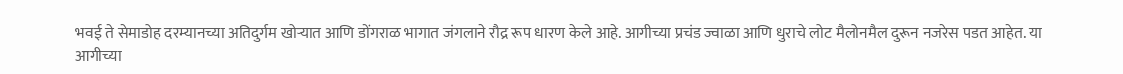भवई ते सेमाडोह दरम्यानच्या अतिदुर्गम खोऱ्यात आणि डोंगराळ भागात जंगलाने रौद्र रूप धारण केले आहे. आगीच्या प्रचंड ज्वाळा आणि धुराचे लोट मैलोनमैल दुरून नजरेस पडत आहेत. या आगीच्या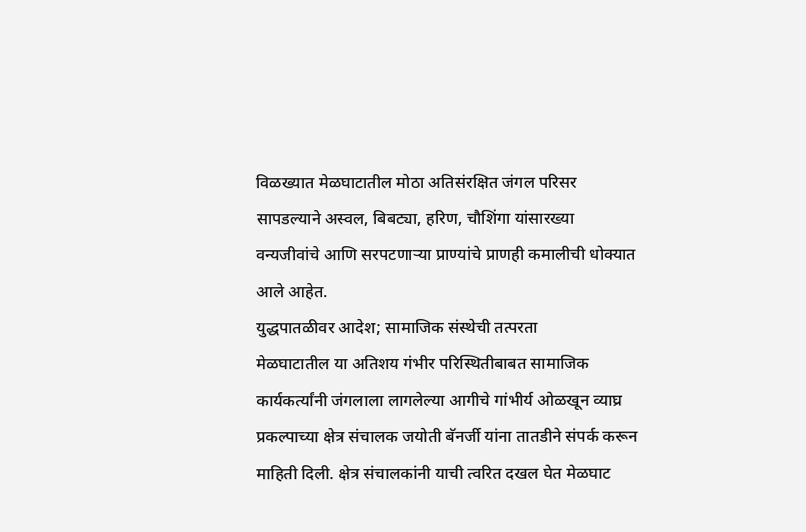विळख्यात मेळघाटातील मोठा अतिसंरक्षित जंगल परिसर सापडल्याने अस्वल, बिबट्या, हरिण, चौशिंगा यांसारख्या वन्यजीवांचे आणि सरपटणाऱ्या प्राण्यांचे प्राणही कमालीची धोक्यात आले आहेत.
युद्धपातळीवर आदेश; सामाजिक संस्थेची तत्परता
मेळघाटातील या अतिशय गंभीर परिस्थितीबाबत सामाजिक कार्यकर्त्यांनी जंगलाला लागलेल्या आगीचे गांभीर्य ओळखून व्याघ्र प्रकल्पाच्या क्षेत्र संचालक जयोती बॅनर्जी यांना तातडीने संपर्क करून माहिती दिली. क्षेत्र संचालकांनी याची त्वरित दखल घेत मेळघाट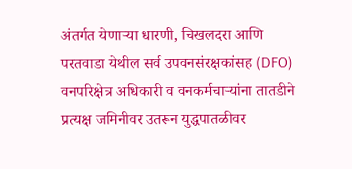अंतर्गत येणाऱ्या धारणी, चिखलदरा आणि परतवाडा येथील सर्व उपवनसंरक्षकांसह (DFO) वनपरिक्षेत्र अधिकारी व वनकर्मचाऱ्यांना तातडीने प्रत्यक्ष जमिनीवर उतरून युद्धपातळीवर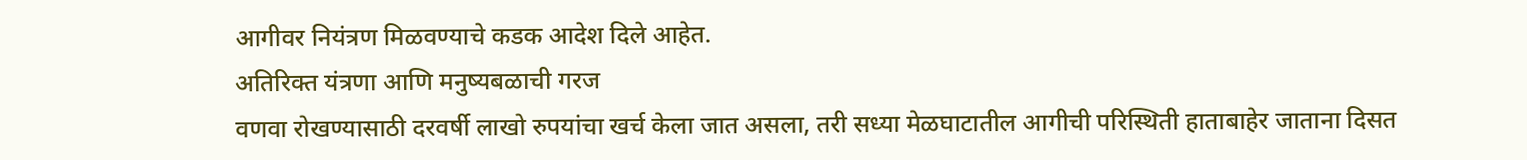आगीवर नियंत्रण मिळवण्याचे कडक आदेश दिले आहेत.
अतिरिक्त यंत्रणा आणि मनुष्यबळाची गरज
वणवा रोखण्यासाठी दरवर्षी लाखो रुपयांचा खर्च केला जात असला, तरी सध्या मेळघाटातील आगीची परिस्थिती हाताबाहेर जाताना दिसत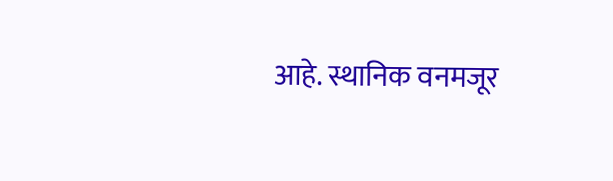आहे. स्थानिक वनमजूर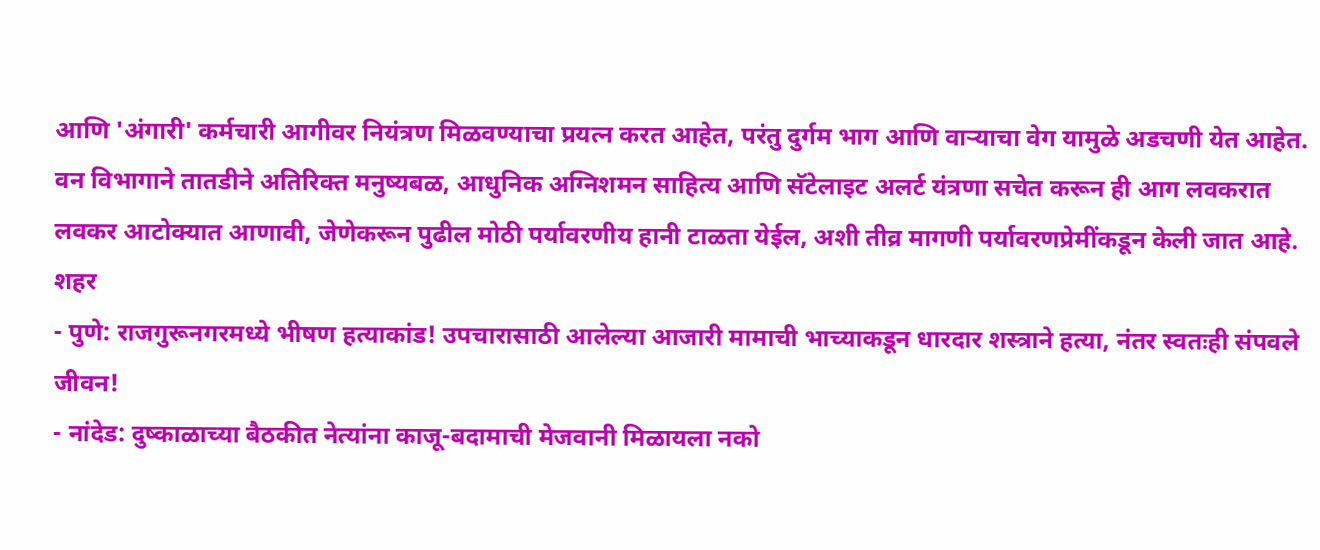आणि 'अंगारी' कर्मचारी आगीवर नियंत्रण मिळवण्याचा प्रयत्न करत आहेत, परंतु दुर्गम भाग आणि वाऱ्याचा वेग यामुळे अडचणी येत आहेत. वन विभागाने तातडीने अतिरिक्त मनुष्यबळ, आधुनिक अग्निशमन साहित्य आणि सॅटेलाइट अलर्ट यंत्रणा सचेत करून ही आग लवकरात लवकर आटोक्यात आणावी, जेणेकरून पुढील मोठी पर्यावरणीय हानी टाळता येईल, अशी तीव्र मागणी पर्यावरणप्रेमींकडून केली जात आहे.
शहर
- पुणे: राजगुरूनगरमध्ये भीषण हत्याकांड! उपचारासाठी आलेल्या आजारी मामाची भाच्याकडून धारदार शस्त्राने हत्या, नंतर स्वतःही संपवले जीवन!
- नांदेड: दुष्काळाच्या बैठकीत नेत्यांना काजू-बदामाची मेजवानी मिळायला नको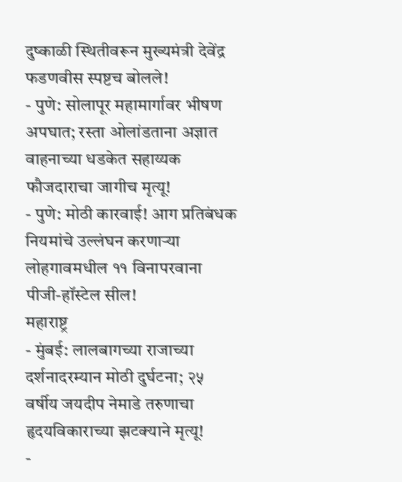दुष्काळी स्थितीवरून मुख्यमंत्री देवेंद्र फडणवीस स्पष्टच बोलले!
- पुणे: सोलापूर महामार्गावर भीषण अपघात; रस्ता ओलांडताना अज्ञात वाहनाच्या धडकेत सहाय्यक फौजदाराचा जागीच मृत्यू!
- पुणे: मोठी कारवाई! आग प्रतिबंधक नियमांचे उल्लंघन करणाऱ्या लोहगावमधील ११ विनापरवाना पीजी-हॉस्टेल सील!
महाराष्ट्र
- मुंबई: लालबागच्या राजाच्या दर्शनादरम्यान मोठी दुर्घटना; २५ वर्षीय जयदीप नेमाडे तरुणाचा हृदयविकाराच्या झटक्याने मृत्यू!
-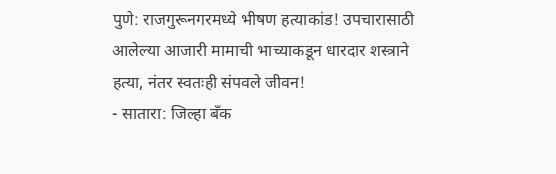पुणे: राजगुरूनगरमध्ये भीषण हत्याकांड! उपचारासाठी आलेल्या आजारी मामाची भाच्याकडून धारदार शस्त्राने हत्या, नंतर स्वतःही संपवले जीवन!
- सातारा: जिल्हा बँक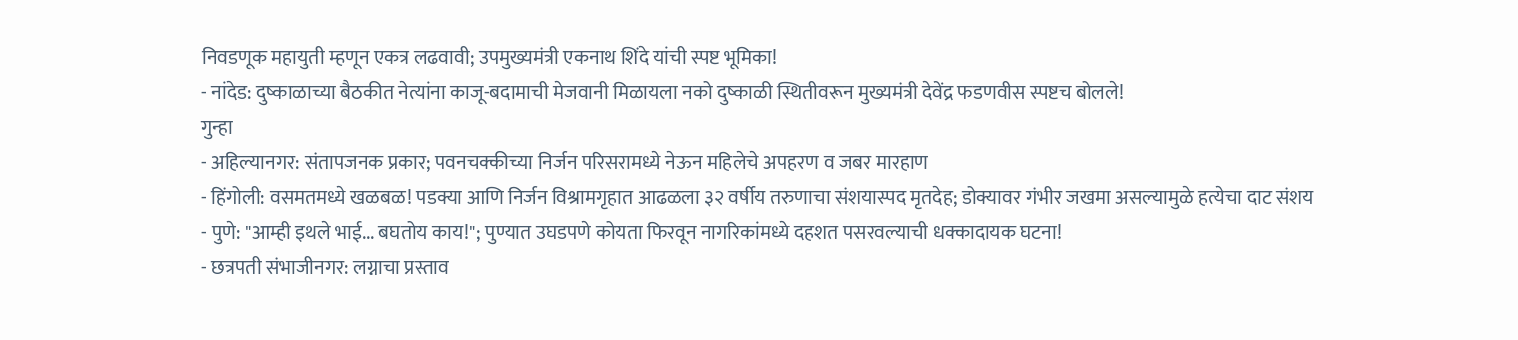निवडणूक महायुती म्हणून एकत्र लढवावी; उपमुख्यमंत्री एकनाथ शिंदे यांची स्पष्ट भूमिका!
- नांदेड: दुष्काळाच्या बैठकीत नेत्यांना काजू-बदामाची मेजवानी मिळायला नको दुष्काळी स्थितीवरून मुख्यमंत्री देवेंद्र फडणवीस स्पष्टच बोलले!
गुन्हा
- अहिल्यानगर: संतापजनक प्रकार; पवनचक्कीच्या निर्जन परिसरामध्ये नेऊन महिलेचे अपहरण व जबर मारहाण
- हिंगोली: वसमतमध्ये खळबळ! पडक्या आणि निर्जन विश्रामगृहात आढळला ३२ वर्षीय तरुणाचा संशयास्पद मृतदेह; डोक्यावर गंभीर जखमा असल्यामुळे हत्येचा दाट संशय
- पुणे: "आम्ही इथले भाई... बघतोय काय!"; पुण्यात उघडपणे कोयता फिरवून नागरिकांमध्ये दहशत पसरवल्याची धक्कादायक घटना!
- छत्रपती संभाजीनगर: लग्नाचा प्रस्ताव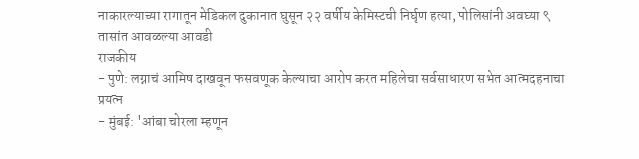नाकारल्याच्या रागातून मेडिकल दुकानात घुसून २२ वर्षीय केमिस्टची निर्घृण हत्या, पोलिसांनी अवघ्या ९ तासांत आवळल्या आवडी
राजकीय
- पुणे: लग्नाचं आमिष दाखवून फसवणूक केल्याचा आरोप करत महिलेचा सर्वसाधारण सभेत आत्मदहनाचा प्रयत्न
- मुंबई: 'आंबा चोरला म्हणून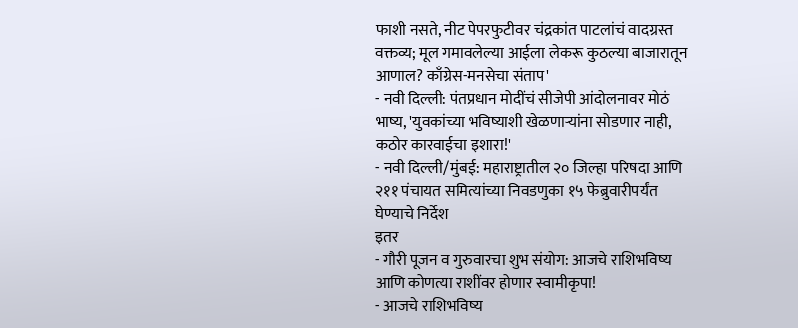फाशी नसते, नीट पेपरफुटीवर चंद्रकांत पाटलांचं वादग्रस्त वक्तव्य; मूल गमावलेल्या आईला लेकरू कुठल्या बाजारातून आणाल? काँग्रेस-मनसेचा संताप'
- नवी दिल्ली: पंतप्रधान मोदींचं सीजेपी आंदोलनावर मोठं भाष्य, 'युवकांच्या भविष्याशी खेळणाऱ्यांना सोडणार नाही, कठोर कारवाईचा इशारा!'
- नवी दिल्ली/मुंबई: महाराष्ट्रातील २० जिल्हा परिषदा आणि २११ पंचायत समित्यांच्या निवडणुका १५ फेब्रुवारीपर्यंत घेण्याचे निर्देश
इतर
- गौरी पूजन व गुरुवारचा शुभ संयोग: आजचे राशिभविष्य आणि कोणत्या राशींवर होणार स्वामीकृपा!
- आजचे राशिभविष्य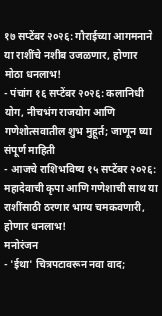१७ सप्टेंबर २०२६: गौराईच्या आगमनाने या राशींचे नशीब उजळणार, होणार मोठा धनलाभ!
- पंचांग १६ सप्टेंबर २०२६: कलानिधी योग, नीचभंग राजयोग आणि गणेशोत्सवातील शुभ मुहूर्त; जाणून घ्या संपूर्ण माहिती
- आजचे राशिभविष्य १५ सप्टेंबर २०२६: महादेवाची कृपा आणि गणेशाची साथ या राशींसाठी ठरणार भाग्य चमकवणारी, होणार धनलाभ!
मनोरंजन
- 'ईथा' चित्रपटावरून नवा वाद;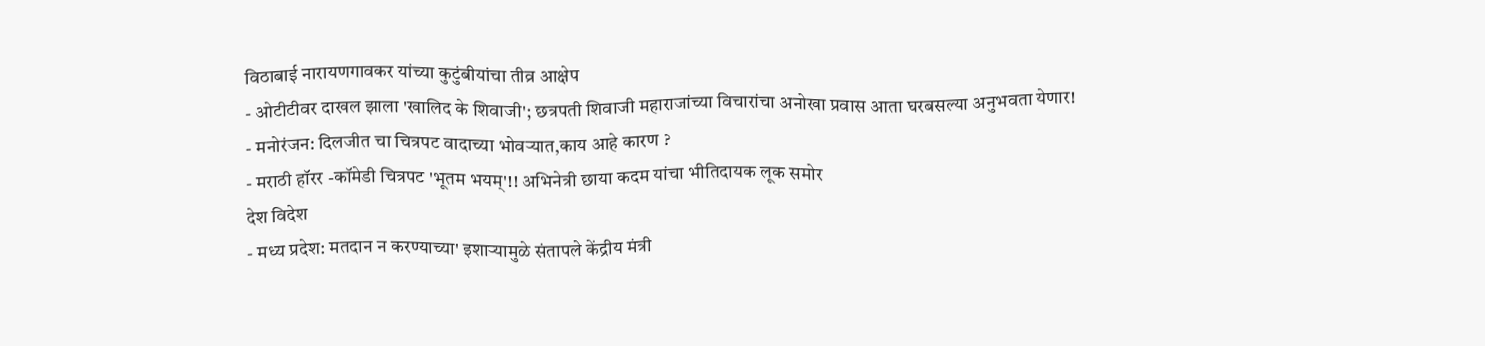विठाबाई नारायणगावकर यांच्या कुटुंबीयांचा तीव्र आक्षेप
- ओटीटीवर दाखल झाला 'खालिद के शिवाजी'; छत्रपती शिवाजी महाराजांच्या विचारांचा अनोखा प्रवास आता घरबसल्या अनुभवता येणार!
- मनोरंजन: दिलजीत चा चित्रपट वादाच्या भोवऱ्यात,काय आहे कारण ?
- मराठी हॉरर -कॉमेडी चित्रपट 'भूतम भयम्'!! अभिनेत्री छाया कदम यांचा भीतिदायक लूक समोर
देश विदेश
- मध्य प्रदेश: मतदान न करण्याच्या' इशाऱ्यामुळे संतापले केंद्रीय मंत्री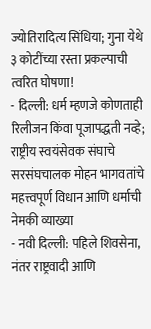ज्योतिरादित्य सिंधिया; गुना येथे ३ कोटींच्या रस्ता प्रकल्पाची त्वरित घोषणा!
- दिल्ली: धर्म म्हणजे कोणताही रिलीजन किंवा पूजापद्धती नव्हे; राष्ट्रीय स्वयंसेवक संघाचे सरसंघचालक मोहन भागवतांचे महत्त्वपूर्ण विधान आणि धर्माची नेमकी व्याख्या
- नवी दिल्ली: पहिले शिवसेना, नंतर राष्ट्रवादी आणि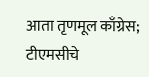आता तृणमूल काँग्रेस; टीएमसीचे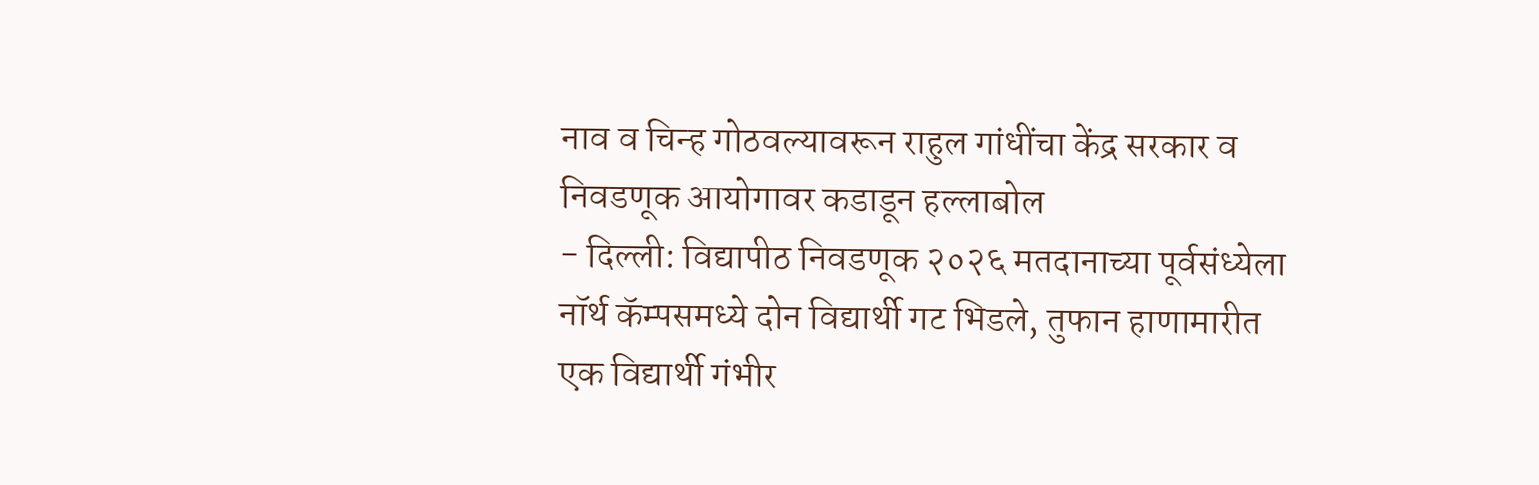नाव व चिन्ह गोठवल्यावरून राहुल गांधींचा केंद्र सरकार व निवडणूक आयोगावर कडाडून हल्लाबोल
- दिल्ली: विद्यापीठ निवडणूक २०२६ मतदानाच्या पूर्वसंध्येला नॉर्थ कॅम्पसमध्ये दोन विद्यार्थी गट भिडले, तुफान हाणामारीत एक विद्यार्थी गंभीर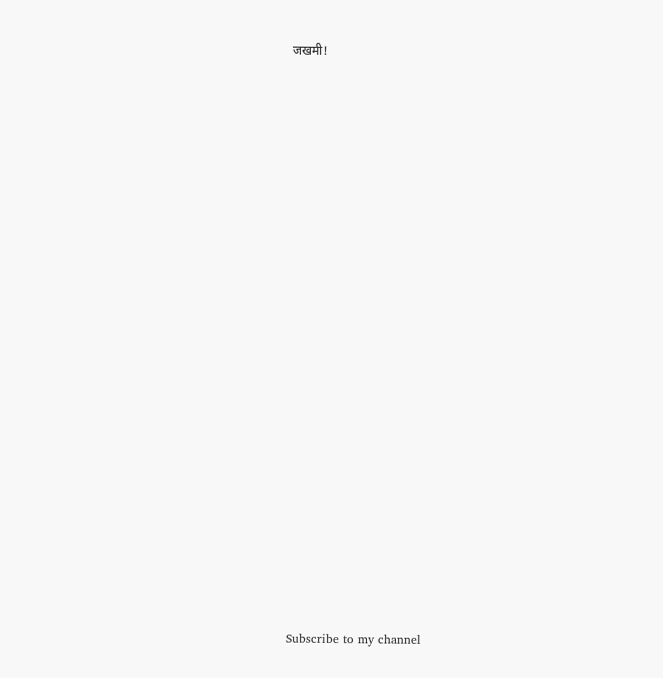जखमी!


























Subscribe to my channel